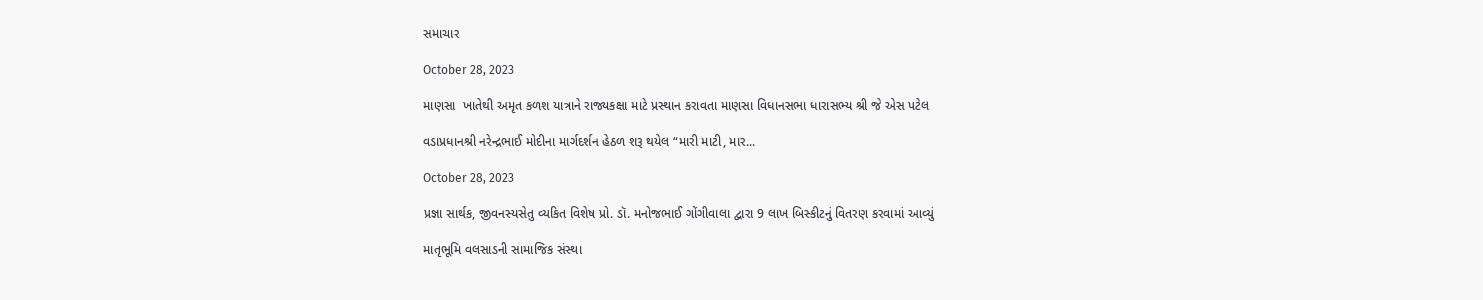સમાચાર

October 28, 2023

માણસા  ખાતેથી અમૃત કળશ યાત્રાને રાજ્યકક્ષા માટે પ્રસ્થાન કરાવતા માણસા વિધાનસભા ધારાસભ્ય શ્રી જે એસ પટેલ

વડાપ્રધાનશ્રી નરેન્દ્રભાઈ મોદીના માર્ગદર્શન હેઠળ શરૂ થયેલ “મારી માટી, માર...

October 28, 2023

પ્રજ્ઞા સાર્થક, જીવનસ્યસેતુ વ્યકિત વિશેષ પ્રો. ડૉ. મનોજભાઈ ગોંગીવાલા દ્વારા 9 લાખ બિસ્કીટનું વિતરણ કરવામાં આવ્યું

માતૃભૂમિ વલસાડની સામાજિક સંસ્થા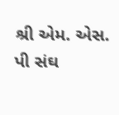શ્રી એમ. એસ. પી સંઘ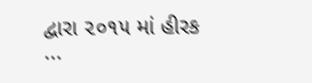દ્વારા ૨૦૧૫ માં હીરક ...